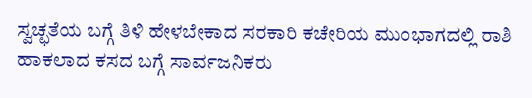ಸ್ವಚ್ಛತೆಯ ಬಗ್ಗೆ ತಿಳಿ ಹೇಳಬೇಕಾದ ಸರಕಾರಿ ಕಚೇರಿಯ ಮುಂಭಾಗದಲ್ಲಿ ರಾಶಿ ಹಾಕಲಾದ ಕಸದ ಬಗ್ಗೆ ಸಾರ್ವಜನಿಕರು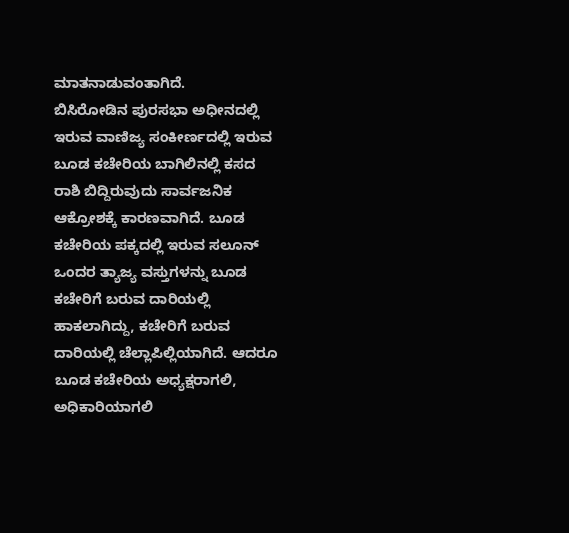ಮಾತನಾಡುವಂತಾಗಿದೆ.
ಬಿಸಿರೋಡಿನ ಪುರಸಭಾ ಅಧೀನದಲ್ಲಿ ಇರುವ ವಾಣಿಜ್ಯ ಸಂಕೀರ್ಣದಲ್ಲಿ ಇರುವ ಬೂಡ ಕಚೇರಿಯ ಬಾಗಿಲಿನಲ್ಲಿ ಕಸದ ರಾಶಿ ಬಿದ್ದಿರುವುದು ಸಾರ್ವಜನಿಕ ಆಕ್ರೋಶಕ್ಕೆ ಕಾರಣವಾಗಿದೆ. ಬೂಡ ಕಚೇರಿಯ ಪಕ್ಕದಲ್ಲಿ ಇರುವ ಸಲೂನ್ ಒಂದರ ತ್ಯಾಜ್ಯ ವಸ್ತುಗಳನ್ನು ಬೂಡ ಕಚೇರಿಗೆ ಬರುವ ದಾರಿಯಲ್ಲಿ ಹಾಕಲಾಗಿದ್ದು, ಕಚೇರಿಗೆ ಬರುವ ದಾರಿಯಲ್ಲಿ ಚೆಲ್ಲಾಪಿಲ್ಲಿಯಾಗಿದೆ. ಆದರೂ ಬೂಡ ಕಚೇರಿಯ ಅಧ್ಯಕ್ಷರಾಗಲಿ, ಅಧಿಕಾರಿಯಾಗಲಿ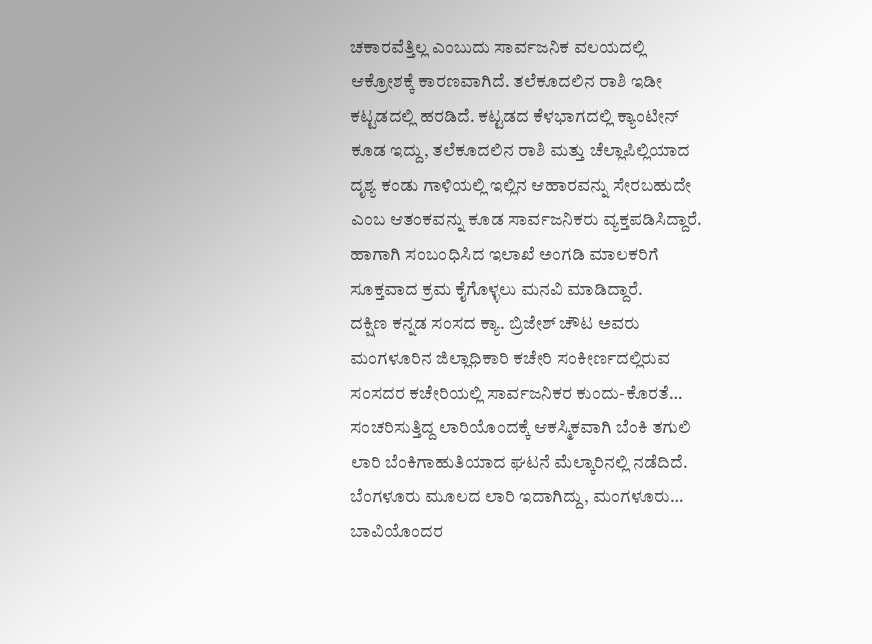ಚಕಾರವೆತ್ತಿಲ್ಲ ಎಂಬುದು ಸಾರ್ವಜನಿಕ ವಲಯದಲ್ಲಿ ಆಕ್ರೋಶಕ್ಕೆ ಕಾರಣವಾಗಿದೆ. ತಲೆಕೂದಲಿನ ರಾಶಿ ಇಡೀ ಕಟ್ಟಡದಲ್ಲಿ ಹರಡಿದೆ. ಕಟ್ಟಡದ ಕೆಳಭಾಗದಲ್ಲಿ ಕ್ಯಾಂಟೀನ್ ಕೂಡ ಇದ್ದು, ತಲೆಕೂದಲಿನ ರಾಶಿ ಮತ್ತು ಚೆಲ್ಲಾಪಿಲ್ಲಿಯಾದ ದೃಶ್ಯ ಕಂಡು ಗಾಳಿಯಲ್ಲಿ ಇಲ್ಲಿನ ಆಹಾರವನ್ನು ಸೇರಬಹುದೇ ಎಂಬ ಆತಂಕವನ್ನು ಕೂಡ ಸಾರ್ವಜನಿಕರು ವ್ಯಕ್ತಪಡಿಸಿದ್ದಾರೆ. ಹಾಗಾಗಿ ಸಂಬಂಧಿಸಿದ ಇಲಾಖೆ ಅಂಗಡಿ ಮಾಲಕರಿಗೆ ಸೂಕ್ತವಾದ ಕ್ರಮ ಕೈಗೊಳ್ಳಲು ಮನವಿ ಮಾಡಿದ್ದಾರೆ.
ದಕ್ಷಿಣ ಕನ್ನಡ ಸಂಸದ ಕ್ಯಾ. ಬ್ರಿಜೇಶ್ ಚೌಟ ಅವರು ಮಂಗಳೂರಿನ ಜಿಲ್ಲಾಧಿಕಾರಿ ಕಚೇರಿ ಸಂಕೀರ್ಣದಲ್ಲಿರುವ ಸಂಸದರ ಕಚೇರಿಯಲ್ಲಿ ಸಾರ್ವಜನಿಕರ ಕುಂದು-ಕೊರತೆ…
ಸಂಚರಿಸುತ್ತಿದ್ದ ಲಾರಿಯೊಂದಕ್ಕೆ ಆಕಸ್ಮಿಕವಾಗಿ ಬೆಂಕಿ ತಗುಲಿ ಲಾರಿ ಬೆಂಕಿಗಾಹುತಿಯಾದ ಘಟನೆ ಮೆಲ್ಕಾರಿನಲ್ಲಿ ನಡೆದಿದೆ. ಬೆಂಗಳೂರು ಮೂಲದ ಲಾರಿ ಇದಾಗಿದ್ದು, ಮಂಗಳೂರು…
ಬಾವಿಯೊಂದರ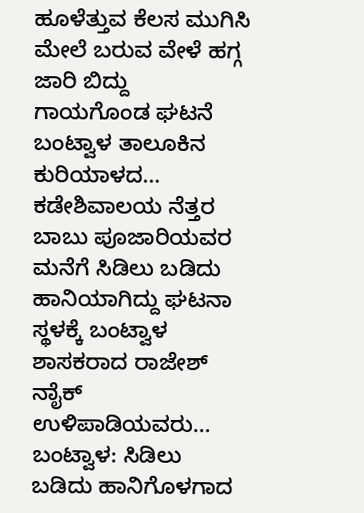ಹೂಳೆತ್ತುವ ಕೆಲಸ ಮುಗಿಸಿ ಮೇಲೆ ಬರುವ ವೇಳೆ ಹಗ್ಗ ಜಾರಿ ಬಿದ್ದು ಗಾಯಗೊಂಡ ಘಟನೆ ಬಂಟ್ವಾಳ ತಾಲೂಕಿನ ಕುರಿಯಾಳದ…
ಕಡೇಶಿವಾಲಯ ನೆತ್ತರ ಬಾಬು ಪೂಜಾರಿಯವರ ಮನೆಗೆ ಸಿಡಿಲು ಬಡಿದು ಹಾನಿಯಾಗಿದ್ದು ಘಟನಾ ಸ್ಥಳಕ್ಕೆ ಬಂಟ್ವಾಳ ಶಾಸಕರಾದ ರಾಜೇಶ್ ನಾೈಕ್ ಉಳಿಪಾಡಿಯವರು…
ಬಂಟ್ವಾಳ: ಸಿಡಿಲು ಬಡಿದು ಹಾನಿಗೊಳಗಾದ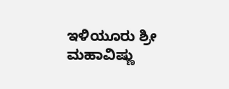ಇಳಿಯೂರು ಶ್ರೀ ಮಹಾವಿಷ್ಣು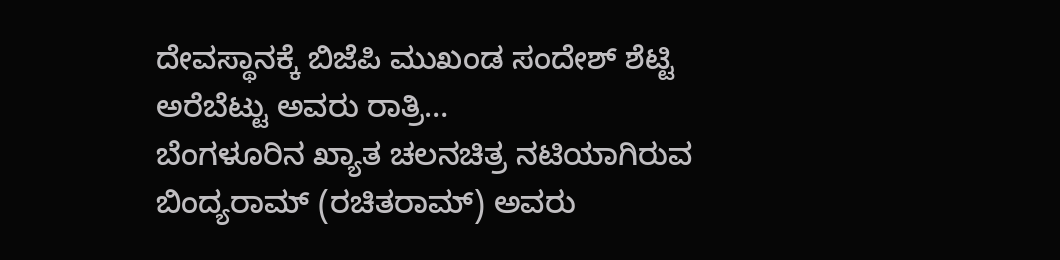ದೇವಸ್ಥಾನಕ್ಕೆ ಬಿಜೆಪಿ ಮುಖಂಡ ಸಂದೇಶ್ ಶೆಟ್ಟಿ ಅರೆಬೆಟ್ಟು ಅವರು ರಾತ್ರಿ…
ಬೆಂಗಳೂರಿನ ಖ್ಯಾತ ಚಲನಚಿತ್ರ ನಟಿಯಾಗಿರುವ ಬಿಂದ್ಯರಾಮ್ (ರಚಿತರಾಮ್) ಅವರು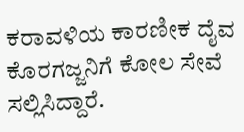ಕರಾವಳಿಯ ಕಾರಣೀಕ ದೈವ ಕೊರಗಜ್ಜನಿಗೆ ಕೋಲ ಸೇವೆ ಸಲ್ಲಿಸಿದ್ದಾರೆ.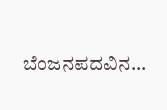ಬೆಂಜನಪದವಿನ…